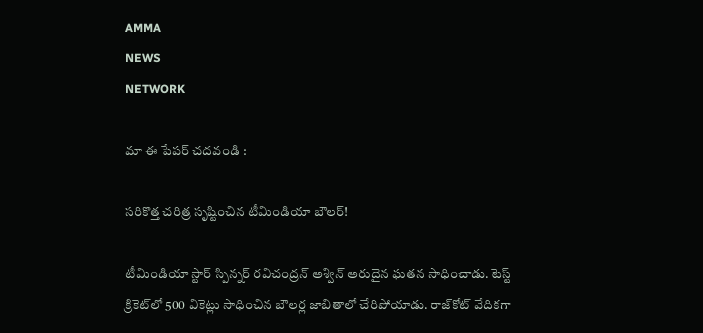AMMA
NEWS
NETWORK

మా ఈ పేపర్ చదవండి :

సరికొత్త చరిత్ర సృష్టించిన టీమిండియా బౌలర్!

టీమిండియా స్టార్‌ స్పిన్నర్‌ రవిచంద్రన్‌ అశ్విన్‌ అరుదైన ఘతన సాధించాడు. టెస్ట్‌ క్రికెట్‌లో 500 వికెట్లు సాధించిన బౌలర్ల జాబితాలో చేరిపోయాడు. రాజ్‌కోట్‌ వేదికగా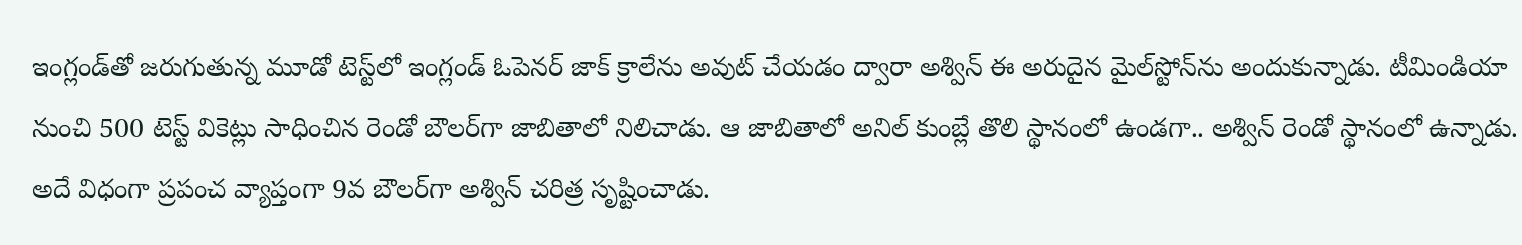ఇంగ్లండ్‌తో జరుగుతున్న మూడో టెస్ట్‌లో ఇంగ్లండ్‌ ఓపెనర్‌ జాక్‌ క్రాలేను అవుట్‌ చేయడం ద్వారా అశ్విన్‌ ఈ అరుదైన మైల్‌స్టోన్‌ను అందుకున్నాడు. టీమిండియా నుంచి 500 టెస్ట్‌ వికెట్లు సాధించిన రెండో బౌలర్‌గా జాబితాలో నిలిచాడు. ఆ జాబితాలో అనిల్ కుంబ్లే తొలి స్థానంలో ఉండగా.. అశ్విన్ రెండో స్థానంలో ఉన్నాడు. అదే విధంగా ప్రపంచ వ్యాప్తంగా 9వ బౌలర్‌గా అశ్విన్‌ చరిత్ర సృష్టించాడు.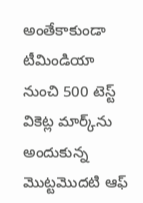అంతేకాకుండా టీమిండియా నుంచి 500 టెస్ట్‌ వికెట్ల మార్క్‌ను అందుకున్న మొట్టమొదటి ఆఫ్‌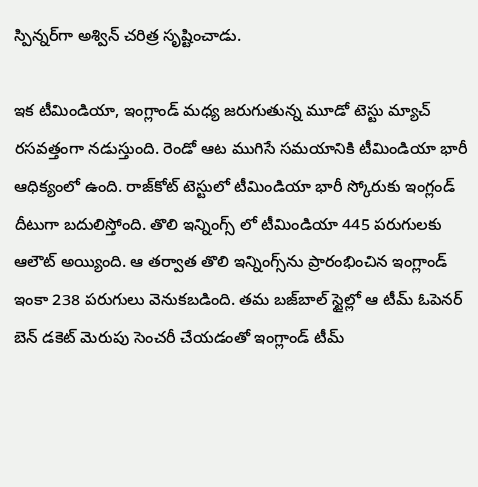స్పిన్నర్‌గా అశ్విన్‌ చరిత్ర సృష్టించాడు.

ఇక టీమిండియా, ఇంగ్లాండ్ మధ్య జరుగుతున్న మూడో టెస్టు మ్యాచ్ రసవత్తంగా నడుస్తుంది. రెండో ఆట ముగిసే సమయానికి టీమిండియా భారీ ఆధిక్యంలో ఉంది. రాజ్‌కోట్ టెస్టులో టీమిండియా భారీ స్కోరుకు ఇంగ్లండ్ దీటుగా బదులిస్తోంది. తొలి ఇన్నింగ్స్ లో టీమిండియా 445 పరుగులకు ఆలౌట్ అయ్యింది. ఆ తర్వాత తొలి ఇన్నింగ్స్‌ను ప్రారంభించిన ఇంగ్లాండ్ ఇంకా 238 పరుగులు వెనుకబడింది. తమ బజ్‌బాల్ స్టైల్లో ఆ టీమ్ ఓపెనర్ బెన్ డకెట్ మెరుపు సెంచరీ చేయడంతో ఇంగ్లాండ్ టీమ్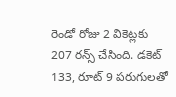రెండో రోజు 2 వికెట్లకు 207 రన్స్ చేసింది. డకెట్ 133, రూట్ 9 పరుగులతో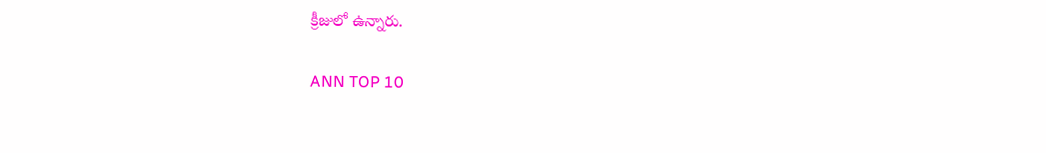క్రీజులో ఉన్నారు.

ANN TOP 10